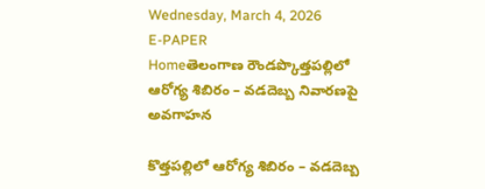Wednesday, March 4, 2026
E-PAPER
Homeతెలంగాణ రౌండప్కొత్తపల్లిలో ఆరోగ్య శిబిరం – వడదెబ్బ నివారణపై అవగాహన

కొత్తపల్లిలో ఆరోగ్య శిబిరం – వడదెబ్బ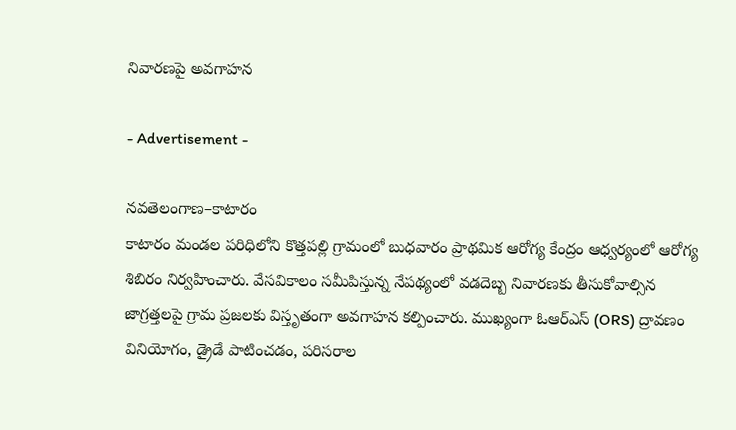నివారణపై అవగాహన

- Advertisement -

నవతెలంగాణ–కాటారం
కాటారం మండల పరిధిలోని కొత్తపల్లి గ్రామంలో బుధవారం ప్రాథమిక ఆరోగ్య కేంద్రం ఆధ్వర్యంలో ఆరోగ్య శిబిరం నిర్వహించారు. వేసవికాలం సమీపిస్తున్న నేపథ్యంలో వడదెబ్బ నివారణకు తీసుకోవాల్సిన జాగ్రత్తలపై గ్రామ ప్రజలకు విస్తృతంగా అవగాహన కల్పించారు. ముఖ్యంగా ఓఆర్‌ఎస్ (ORS) ద్రావణం వినియోగం, డ్రైడే పాటించడం, పరిసరాల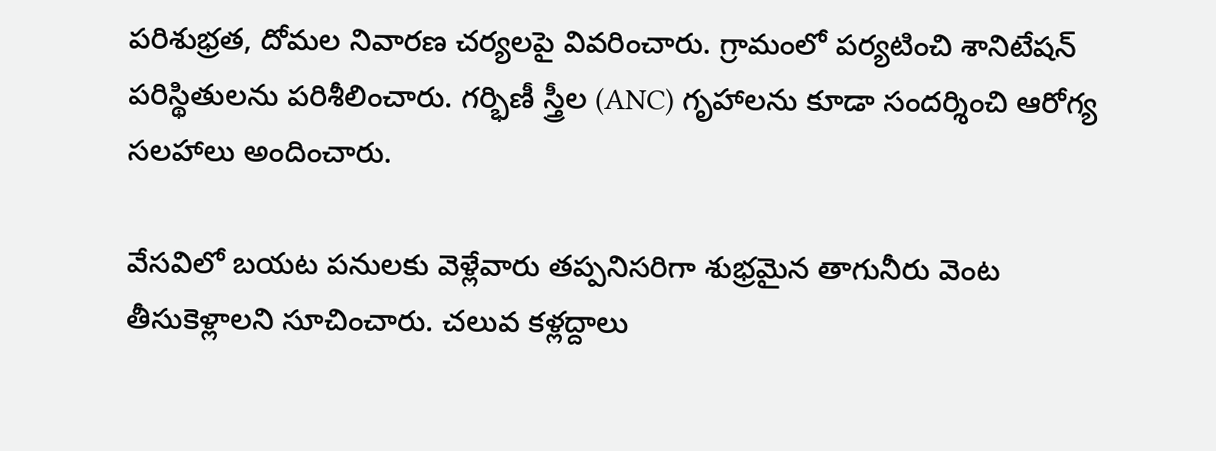పరిశుభ్రత, దోమల నివారణ చర్యలపై వివరించారు. గ్రామంలో పర్యటించి శానిటేషన్ పరిస్థితులను పరిశీలించారు. గర్భిణీ స్త్రీల (ANC) గృహాలను కూడా సందర్శించి ఆరోగ్య సలహాలు అందించారు.

వేసవిలో బయట పనులకు వెళ్లేవారు తప్పనిసరిగా శుభ్రమైన తాగునీరు వెంట తీసుకెళ్లాలని సూచించారు. చలువ కళ్లద్దాలు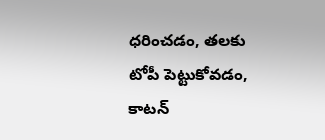ధరించడం, తలకు టోపీ పెట్టుకోవడం, కాటన్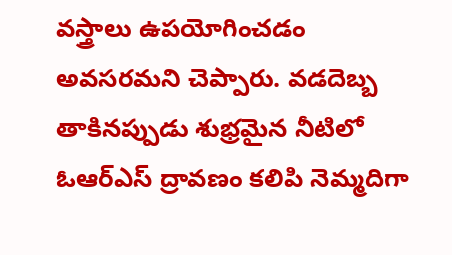వస్త్రాలు ఉపయోగించడం అవసరమని చెప్పారు. వడదెబ్బ తాకినప్పుడు శుభ్రమైన నీటిలో ఓఆర్‌ఎస్ ద్రావణం కలిపి నెమ్మదిగా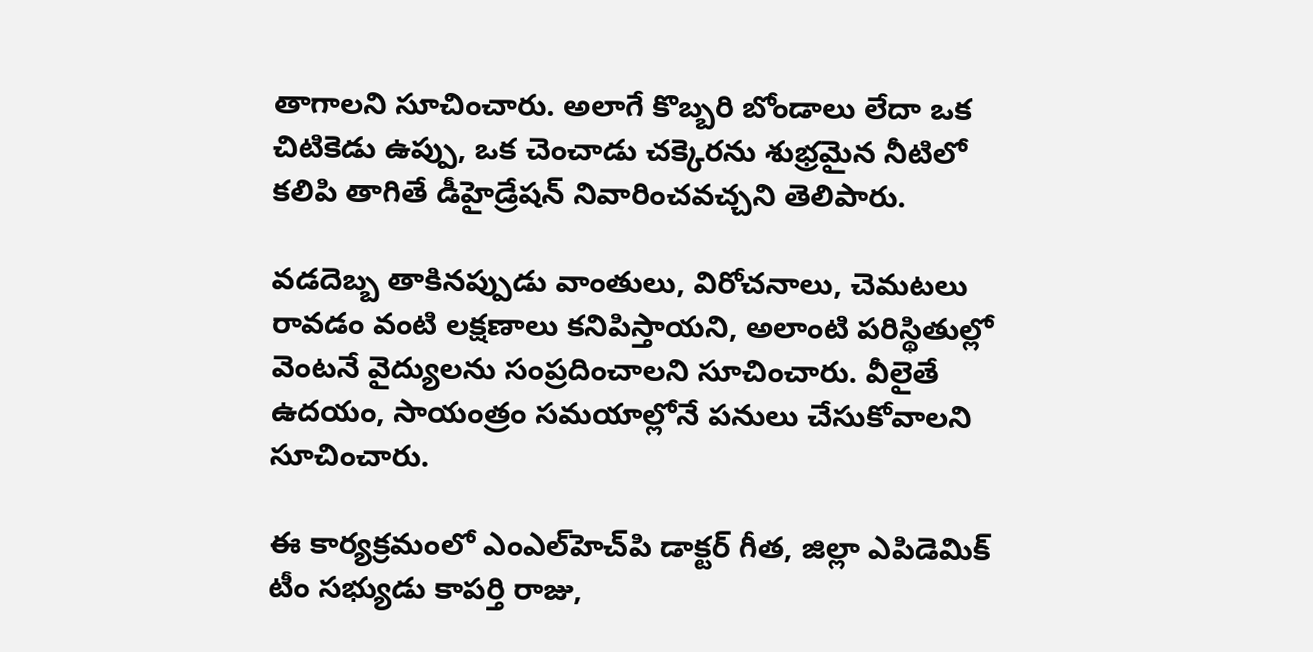తాగాలని సూచించారు. అలాగే కొబ్బరి బోండాలు లేదా ఒక చిటికెడు ఉప్పు, ఒక చెంచాడు చక్కెరను శుభ్రమైన నీటిలో కలిపి తాగితే డీహైడ్రేషన్ నివారించవచ్చని తెలిపారు.

వడదెబ్బ తాకినప్పుడు వాంతులు, విరోచనాలు, చెమటలు రావడం వంటి లక్షణాలు కనిపిస్తాయని, అలాంటి పరిస్థితుల్లో వెంటనే వైద్యులను సంప్రదించాలని సూచించారు. వీలైతే ఉదయం, సాయంత్రం సమయాల్లోనే పనులు చేసుకోవాలని సూచించారు.

ఈ కార్యక్రమంలో ఎంఎల్‌హెచ్‌పి డాక్టర్ గీత, జిల్లా ఎపిడెమిక్ టీం సభ్యుడు కాపర్తి రాజు,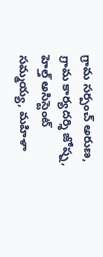గ్రామ సర్పంచ్ అరుణ, గ్రామ కార్యదర్శి జోష్న, హెల్త్ అసిస్టెంట్ సమ్మయ్య, మహిళా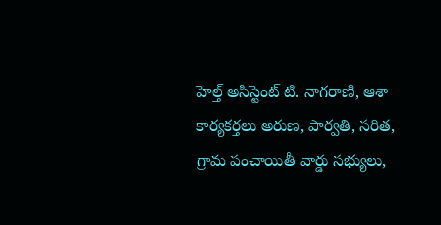హెల్త్ అసిస్టెంట్ టి. నాగరాణి, ఆశా కార్యకర్తలు అరుణ, పార్వతి, సరిత, గ్రామ పంచాయితీ వార్డు సభ్యులు,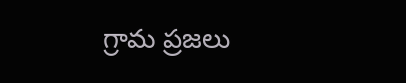గ్రామ ప్రజలు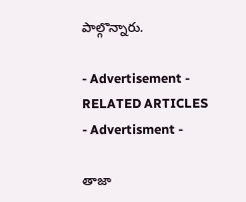పాల్గొన్నారు.

- Advertisement -
RELATED ARTICLES
- Advertisment -

తాజా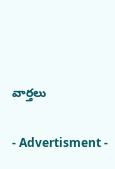వార్తలు

- Advertisment -